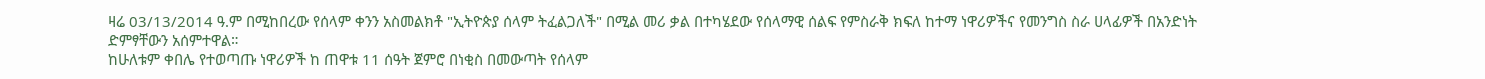ዛሬ 03/13/2014 ዓ.ም በሚከበረው የሰላም ቀንን አስመልክቶ "ኢትዮጵያ ሰላም ትፈልጋለች" በሚል መሪ ቃል በተካሄደው የሰላማዊ ሰልፍ የምስራቅ ክፍለ ከተማ ነዋሪዎችና የመንግስ ስራ ሀላፊዎች በአንድነት ድምፃቸውን አሰምተዋል።
ከሁለቱም ቀበሌ የተወጣጡ ነዋሪዎች ከ ጠዋቱ 11 ሰዓት ጀምሮ በነቂስ በመውጣት የሰላም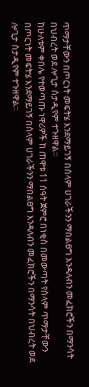ጥማታቸውን በጦርነት መፍትሄ እንደማይገኝ በሰላም ሀገራችንን ማበልፀግ እንዳለብን መፈክሮችን በማንሳት በህብረት ወደ ሎጊታ ስታዲየም ተጉዘዋል።
ከሁለቱም ቀበሌ የተወጣጡ ነዋሪዎች ከ ጠዋቱ 11 ሰዓት ጀምሮ በነቂስ በመውጣት የሰላም ጥማታቸውን በጦርነት መፍትሄ እንደማይገኝ በሰላም ሀገራችንን ማበልፀግ እንዳለብን መፈክሮችን በማንሳት በህብረት ወደ ሎጊታ ስታዲየም ተጉዘዋል።